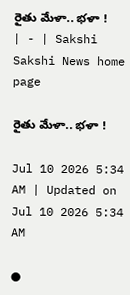రైతు మేళా.. భళా ! | - | Sakshi
Sakshi News home page

రైతు మేళా.. భళా !

Jul 10 2026 5:34 AM | Updated on Jul 10 2026 5:34 AM

●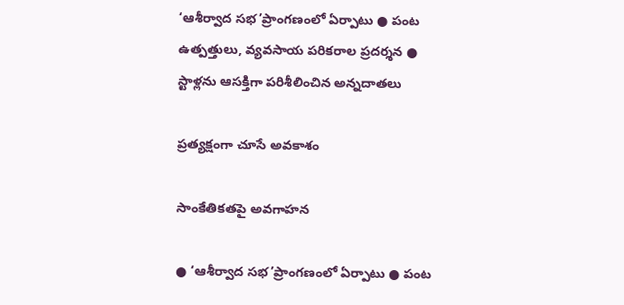‘ఆశీర్వాద సభ’ప్రాంగణంలో ఏర్పాటు ● పంట ఉత్పత్తులు, వ్యవసాయ పరికరాల ప్రదర్శన ● స్టాళ్లను ఆసక్తిగా పరిశీలించిన అన్నదాతలు

ప్రత్యక్షంగా చూసే అవకాశం

సాంకేతికతపై అవగాహన

● ‘ఆశీర్వాద సభ’ప్రాంగణంలో ఏర్పాటు ● పంట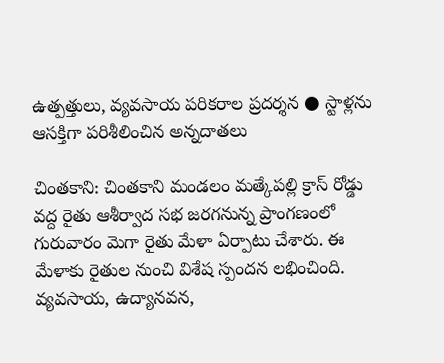ఉత్పత్తులు, వ్యవసాయ పరికరాల ప్రదర్శన ● స్టాళ్లను ఆసక్తిగా పరిశీలించిన అన్నదాతలు

చింతకాని: చింతకాని మండలం మత్కేపల్లి క్రాస్‌ రోడ్డు వద్ద రైతు ఆశీర్వాద సభ జరగనున్న ప్రాంగణంలో గురువారం మెగా రైతు మేళా ఏర్పాటు చేశారు. ఈ మేళాకు రైతుల నుంచి విశేష స్పందన లభించింది. వ్యవసాయ, ఉద్యానవన,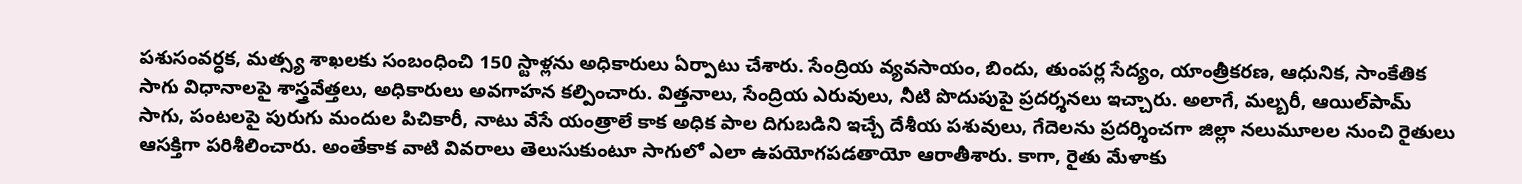పశుసంవర్ధక, మత్స్య శాఖలకు సంబంధించి 150 స్టాళ్లను అధికారులు ఏర్పాటు చేశారు. సేంద్రియ వ్యవసాయం, బిందు, తుంపర్ల సేద్యం, యాంత్రీకరణ, ఆధునిక, సాంకేతిక సాగు విధానాలపై శాస్త్రవేత్తలు, అధికారులు అవగాహన కల్పించారు. విత్తనాలు, సేంద్రియ ఎరువులు, నీటి పొదుపుపై ప్రదర్శనలు ఇచ్చారు. అలాగే, మల్బరీ, ఆయిల్‌పామ్‌ సాగు, పంటలపై పురుగు మందుల పిచికారీ, నాటు వేసే యంత్రాలే కాక అధిక పాల దిగుబడిని ఇచ్చే దేశీయ పశువులు, గేదెలను ప్రదర్శించగా జిల్లా నలుమూలల నుంచి రైతులు ఆసక్తిగా పరిశీలించారు. అంతేకాక వాటి వివరాలు తెలుసుకుంటూ సాగులో ఎలా ఉపయోగపడతాయో ఆరాతీశారు. కాగా, రైతు మేళాకు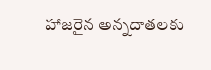హాజరైన అన్నదాతలకు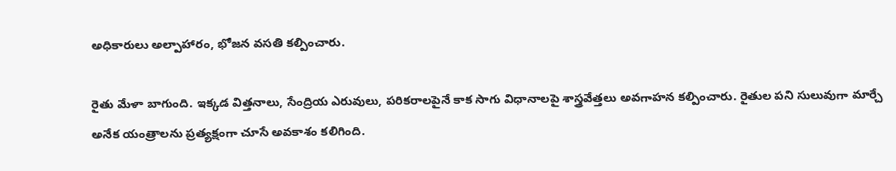అధికారులు అల్పాహారం, భోజన వసతి కల్పించారు.

రైతు మేళా బాగుంది. ఇక్కడ విత్తనాలు, సేంద్రియ ఎరువులు, పరికరాలపైనే కాక సాగు విధానాలపై శాస్త్రవేత్తలు అవగాహన కల్పించారు. రైతుల పని సులువుగా మార్చే అనేక యంత్రాలను ప్రత్యక్షంగా చూసే అవకాశం కలిగింది.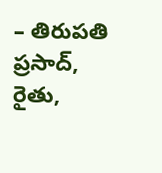– తిరుపతి ప్రసాద్‌, రైతు,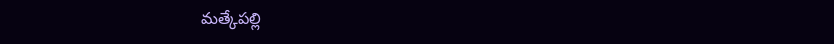మత్కేపల్లి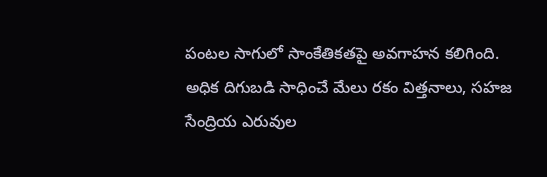పంటల సాగులో సాంకేతికతపై అవగాహన కలిగింది. అధిక దిగుబడి సాధించే మేలు రకం విత్తనాలు, సహజ సేంద్రియ ఎరువుల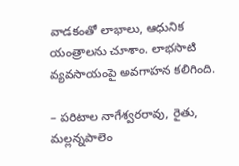వాడకంతో లాభాలు, ఆధునిక యంత్రాలను చూశాం. లాభసాటి వ్యవసాయంపై అవగాహన కలిగింది.

– పరిటాల నాగేశ్వరరావు, రైతు, మల్లన్నపాలెం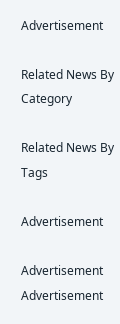Advertisement

Related News By Category

Related News By Tags

Advertisement

Advertisement
Advertisement